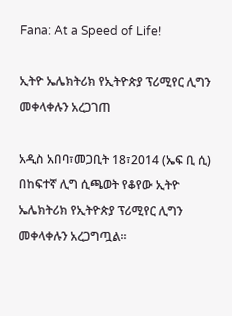Fana: At a Speed of Life!

ኢትዮ ኤሌክትሪክ የኢትዮጵያ ፕሪሚየር ሊግን መቀላቀሉን አረጋገጠ

አዲስ አበባ፣መጋቢት 18፣2014 (ኤፍ ቢ ሲ) በከፍተኛ ሊግ ሲጫወት የቆየው ኢትዮ ኤሌክትሪክ የኢትዮጵያ ፕሪሚየር ሊግን መቀላቀሉን አረጋግጧል፡፡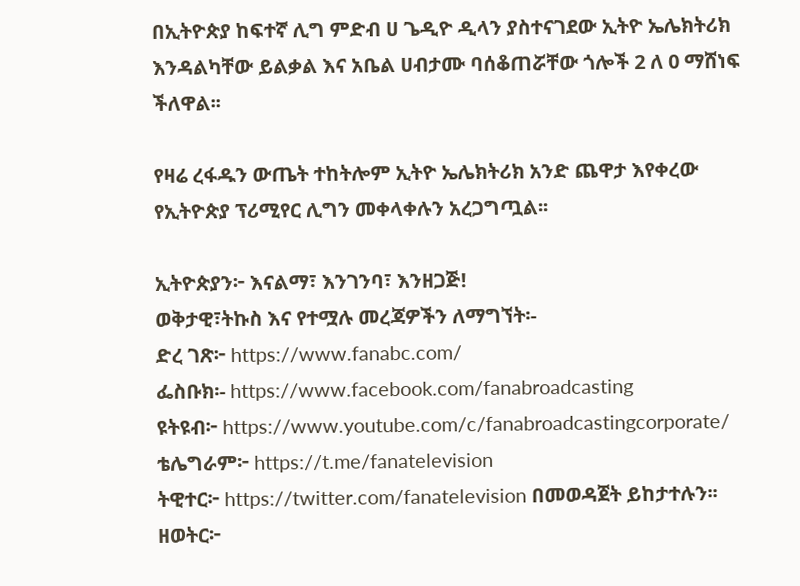በኢትዮጵያ ከፍተኛ ሊግ ምድብ ሀ ጌዲዮ ዲላን ያስተናገደው ኢትዮ ኤሌክትሪክ እንዳልካቸው ይልቃል እና አቤል ሀብታሙ ባሰቆጠሯቸው ጎሎች 2 ለ 0 ማሸነፍ ችለዋል፡፡

የዛሬ ረፋዱን ውጤት ተከትሎም ኢትዮ ኤሌክትሪክ አንድ ጨዋታ እየቀረው የኢትዮጵያ ፕሪሚየር ሊግን መቀላቀሉን አረጋግጧል፡፡

ኢትዮጵያን፦ እናልማ፣ እንገንባ፣ እንዘጋጅ!
ወቅታዊ፣ትኩስ እና የተሟሉ መረጃዎችን ለማግኘት፡-
ድረ ገጽ፦ https://www.fanabc.com/
ፌስቡክ፡- https://www.facebook.com/fanabroadcasting
ዩትዩብ፦ https://www.youtube.com/c/fanabroadcastingcorporate/
ቴሌግራም፦ https://t.me/fanatelevision
ትዊተር፦ https://twitter.com/fanatelevision በመወዳጀት ይከታተሉን፡፡
ዘወትር፦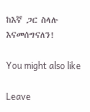ከእኛ ጋር ስላሉ እናመሰግናለን!

You might also like

Leave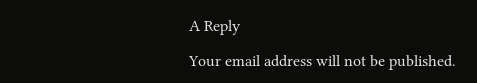A Reply

Your email address will not be published.